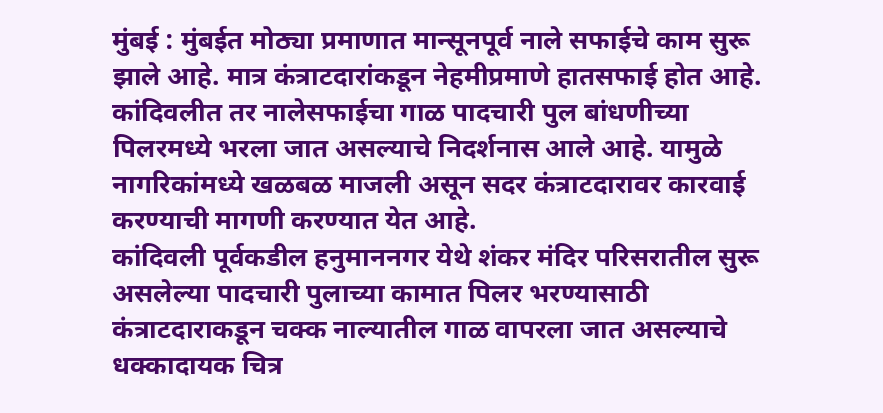मुंबई : मुंबईत मोठ्या प्रमाणात मान्सूनपूर्व नाले सफाईचे काम सुरू झाले आहे. मात्र कंत्राटदारांकडून नेहमीप्रमाणे हातसफाई होत आहे. कांदिवलीत तर नालेसफाईचा गाळ पादचारी पुल बांधणीच्या पिलरमध्ये भरला जात असल्याचे निदर्शनास आले आहे. यामुळे नागरिकांमध्ये खळबळ माजली असून सदर कंत्राटदारावर कारवाई करण्याची मागणी करण्यात येत आहे.
कांदिवली पूर्वकडील हनुमाननगर येथे शंकर मंदिर परिसरातील सुरू असलेल्या पादचारी पुलाच्या कामात पिलर भरण्यासाठी कंत्राटदाराकडून चक्क नाल्यातील गाळ वापरला जात असल्याचे धक्कादायक चित्र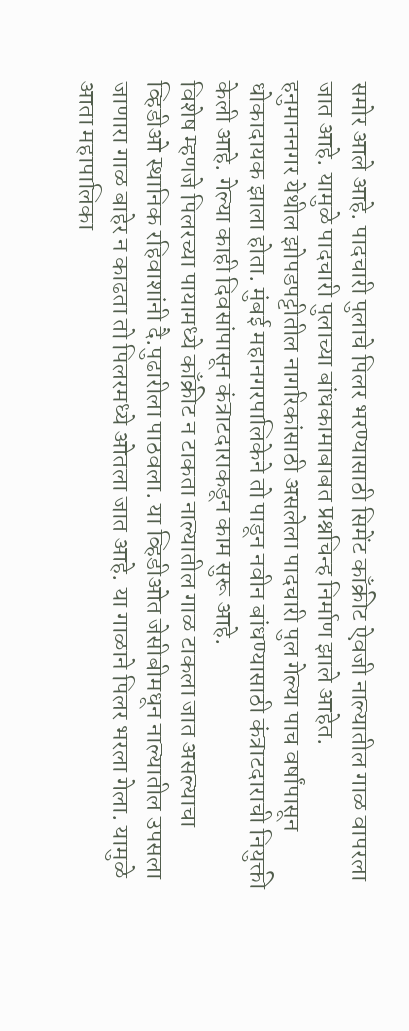समोर आले आहे. पादचारी पुलाचे पिलर भरण्यासाठी सिमेंट काँक्रीट ऐवजी नाल्यातील गाळ वापरला जात आहे. यामुळे पादचारी पुलाच्या बांधकामाबाबत प्रश्नचिन्ह निर्माण झाले आहेत.
हनुमाननगर येथील झोपडपट्टीतील नागरिकांसाठी असलेला पादचारी पुल गेल्या पाच वर्षांपासून धोकादायक झाला होता. मुंबई महानगरपालिकेने तो पाडून नवीन बांधण्यासाठी कंत्राटदाराची नियुक्ती केली आहे. गेल्या काही दिवसांपासून कंत्राटदाराकडून काम सुरू आहे.
विशेष म्हणजे पिलरच्या पायामध्ये काँक्रीट न टाकता नाल्यातील गाळ टाकला जात असल्याचा व्हिडीओ स्थानिक रहिवाशांनी दै.पुढारीला पाठवला. या व्हिडीओत जेसीबीमधून नाल्यातील उपसला जाणारा गाळ बाहेर न काढता तो पिलरमध्ये ओतला जात आहे. या गाळाने पिलर भरला गेला. यामुळे आता महापालिका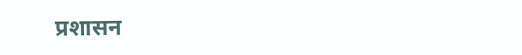प्रशासन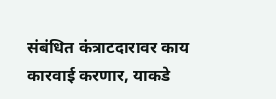संबंधित कंत्राटदारावर काय कारवाई करणार, याकडे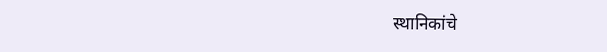स्थानिकांचे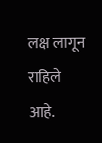लक्ष लागून राहिले आहे.